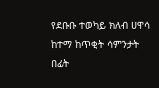የደቡቡ ተወካይ ክለብ ሀዋሳ ከተማ ከጥቂት ሳምንታት በፊት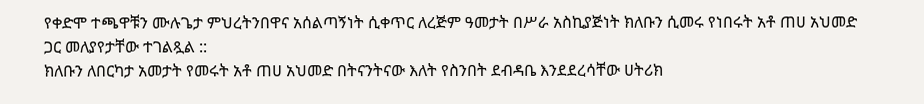የቀድሞ ተጫዋቹን ሙሉጌታ ምህረትንበዋና አሰልጣኝነት ሲቀጥር ለረጅም ዓመታት በሥራ አስኪያጅነት ክለቡን ሲመሩ የነበሩት አቶ ጠሀ አህመድ ጋር መለያየታቸው ተገልጿል ::
ክለቡን ለበርካታ አመታት የመሩት አቶ ጠሀ አህመድ በትናንትናው እለት የስንበት ደብዳቤ እንደደረሳቸው ሀትሪክ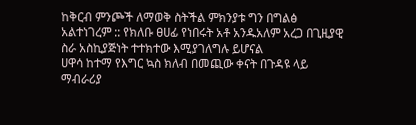ከቅርብ ምንጮች ለማወቅ ስትችል ምክንያቱ ግን በግልፅ አልተነገረም :: የክለቡ ፀሀፊ የነበሩት አቶ አንዱአለም አረጋ በጊዚያዊ ስራ አስኪያጅነት ተተክተው እሚያገለግሉ ይሆናል
ሀዋሳ ከተማ የእግር ኳስ ክለብ በመጪው ቀናት በጉዳዩ ላይ ማብራሪያ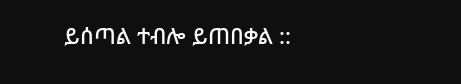ይሰጣል ተብሎ ይጠበቃል ::